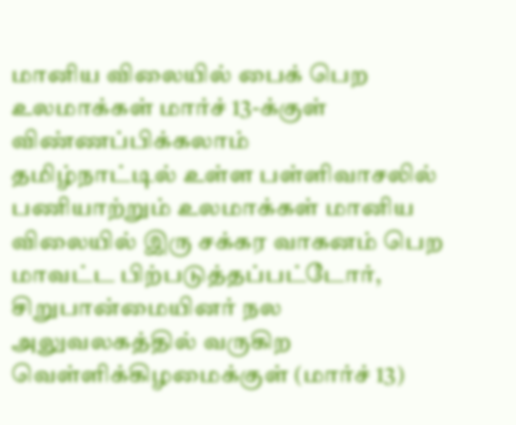மானிய விலையில் பைக் பெற உலமாக்கள் மார்ச் 13-க்குள் விண்ணப்பிக்கலாம்
தமிழ்நாட்டில் உள்ள பள்ளிவாசலில் பணியாற்றும் உலமாக்கள் மானிய விலையில் இரு சக்கர வாகனம் பெற மாவட்ட பிற்படுத்தப்பட்டோர், சிறுபான்மையினர் நல அலுவலகத்தில் வருகிற வெள்ளிக்கிழமைக்குள் (மார்ச் 13)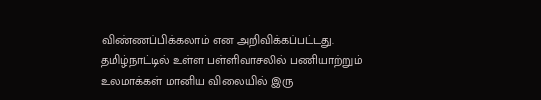விண்ணப்பிக்கலாம் என அறிவிக்கப்பட்டது.
தமிழ்நாட்டில் உள்ள பள்ளிவாசலில் பணியாற்றும் உலமாக்கள் மானிய விலையில் இரு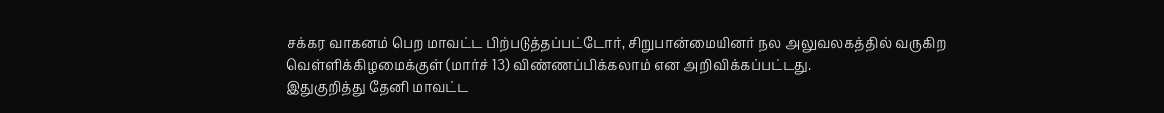சக்கர வாகனம் பெற மாவட்ட பிற்படுத்தப்பட்டோர், சிறுபான்மையினர் நல அலுவலகத்தில் வருகிற வெள்ளிக்கிழமைக்குள் (மார்ச் 13) விண்ணப்பிக்கலாம் என அறிவிக்கப்பட்டது.
இதுகுறித்து தேனி மாவட்ட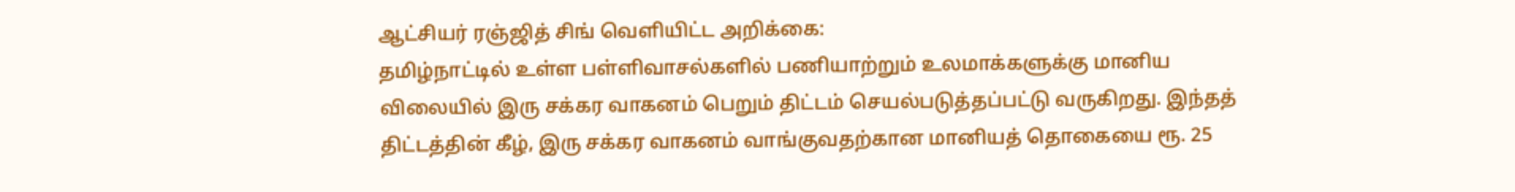ஆட்சியர் ரஞ்ஜித் சிங் வெளியிட்ட அறிக்கை:
தமிழ்நாட்டில் உள்ள பள்ளிவாசல்களில் பணியாற்றும் உலமாக்களுக்கு மானிய விலையில் இரு சக்கர வாகனம் பெறும் திட்டம் செயல்படுத்தப்பட்டு வருகிறது. இந்தத் திட்டத்தின் கீழ், இரு சக்கர வாகனம் வாங்குவதற்கான மானியத் தொகையை ரூ. 25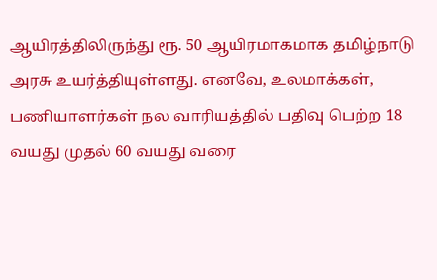ஆயிரத்திலிருந்து ரூ. 50 ஆயிரமாகமாக தமிழ்நாடு அரசு உயர்த்தியுள்ளது. எனவே, உலமாக்கள், பணியாளர்கள் நல வாரியத்தில் பதிவு பெற்ற 18 வயது முதல் 60 வயது வரை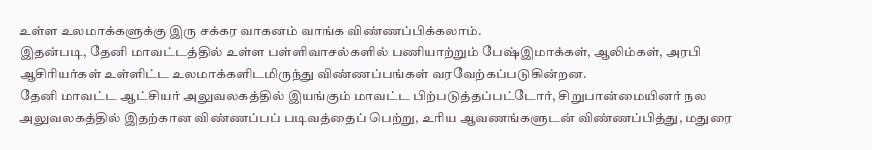உள்ள உலமாக்களுக்கு இரு சக்கர வாகனம் வாங்க விண்ணப்பிக்கலாம்.
இதன்படி, தேனி மாவட்டத்தில் உள்ள பள்ளிவாசல்களில் பணியாற்றும் பேஷ்இமாக்கள், ஆலிம்கள், அரபி ஆசிரியர்கள் உள்ளிட்ட உலமாக்களிடமிருந்து விண்ணப்பங்கள் வரவேற்கப்படுகின்றன.
தேனி மாவட்ட ஆட்சியர் அலுவலகத்தில் இயங்கும் மாவட்ட பிற்படுத்தப்பட்டோர், சிறுபான்மையினர் நல அலுவலகத்தில் இதற்கான விண்ணப்பப் படிவத்தைப் பெற்று, உரிய ஆவணங்களுடன் விண்ணப்பித்து, மதுரை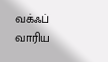வக்ஃப் வாரிய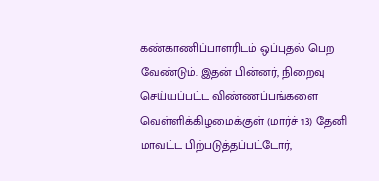கண்காணிப்பாளரிடம் ஒப்புதல் பெற வேண்டும். இதன் பின்னர், நிறைவு செய்யப்பட்ட விண்ணப்பங்களை வெள்ளிக்கிழமைக்குள் (மார்ச் 13) தேனி மாவட்ட பிற்படுத்தப்பட்டோர்,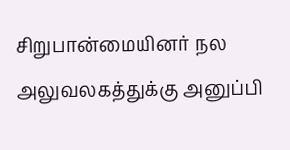சிறுபான்மையினர் நல அலுவலகத்துக்கு அனுப்பி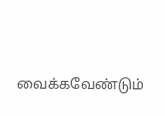வைக்கவேண்டும்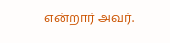என்றார் அவர்.